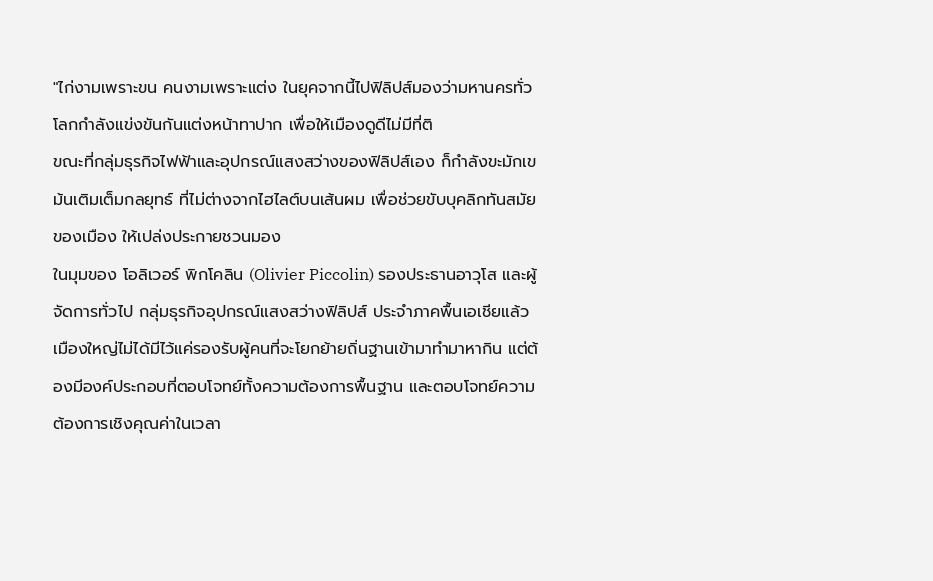"ไก่งามเพราะขน คนงามเพราะแต่ง ในยุคจากนี้ไปฟิลิปส์มองว่ามหานครทั่วโลกกำลังแข่งขันกันแต่งหน้าทาปาก เพื่อให้เมืองดูดีไม่มีที่ติ
ขณะที่กลุ่มธุรกิจไฟฟ้าและอุปกรณ์แสงสว่างของฟิลิปส์เอง ก็กำลังขะมักเขม้นเติมเต็มกลยุทธ์ ที่ไม่ต่างจากไฮไลต์บนเส้นผม เพื่อช่วยขับบุคลิกทันสมัยของเมือง ให้เปล่งประกายชวนมอง
ในมุมของ โอลิเวอร์ พิกโคลิน (Olivier Piccolin) รองประธานอาวุโส และผู้จัดการทั่วไป กลุ่มธุรกิจอุปกรณ์แสงสว่างฟิลิปส์ ประจำภาคพื้นเอเชียแล้ว เมืองใหญ่ไม่ได้มีไว้แค่รองรับผู้คนที่จะโยกย้ายถิ่นฐานเข้ามาทำมาหากิน แต่ต้องมีองค์ประกอบที่ตอบโจทย์ทั้งความต้องการพื้นฐาน และตอบโจทย์ความต้องการเชิงคุณค่าในเวลา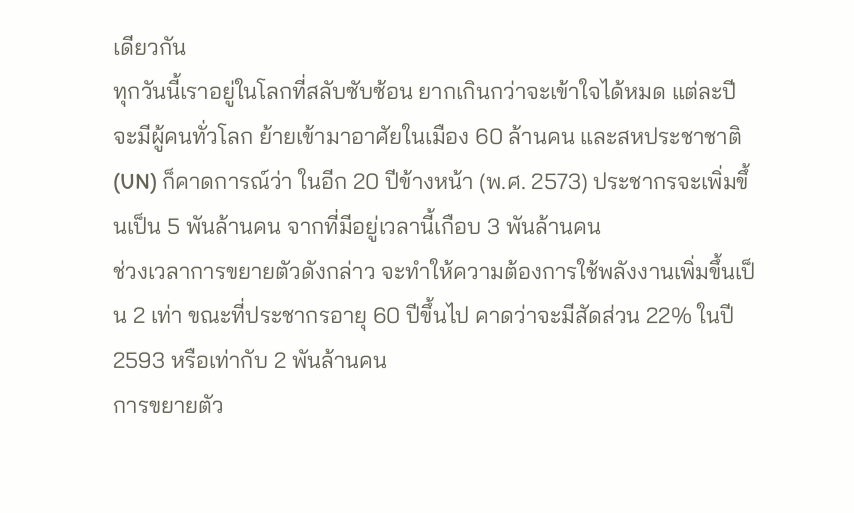เดียวกัน
ทุกวันนี้เราอยู่ในโลกที่สลับซับซ้อน ยากเกินกว่าจะเข้าใจได้หมด แต่ละปีจะมีผู้คนทั่วโลก ย้ายเข้ามาอาศัยในเมือง 60 ล้านคน และสหประชาชาติ (UN) ก็คาดการณ์ว่า ในอีก 20 ปีข้างหน้า (พ.ศ. 2573) ประชากรจะเพิ่มขึ้นเป็น 5 พันล้านคน จากที่มีอยู่เวลานี้เกือบ 3 พันล้านคน
ช่วงเวลาการขยายตัวดังกล่าว จะทำให้ความต้องการใช้พลังงานเพิ่มขึ้นเป็น 2 เท่า ขณะที่ประชากรอายุ 60 ปีขึ้นไป คาดว่าจะมีสัดส่วน 22% ในปี 2593 หรือเท่ากับ 2 พันล้านคน
การขยายตัว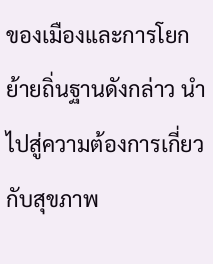ของเมืองและการโยกย้ายถิ่นฐานดังกล่าว นำไปสู่ความต้องการเกี่ยวกับสุขภาพ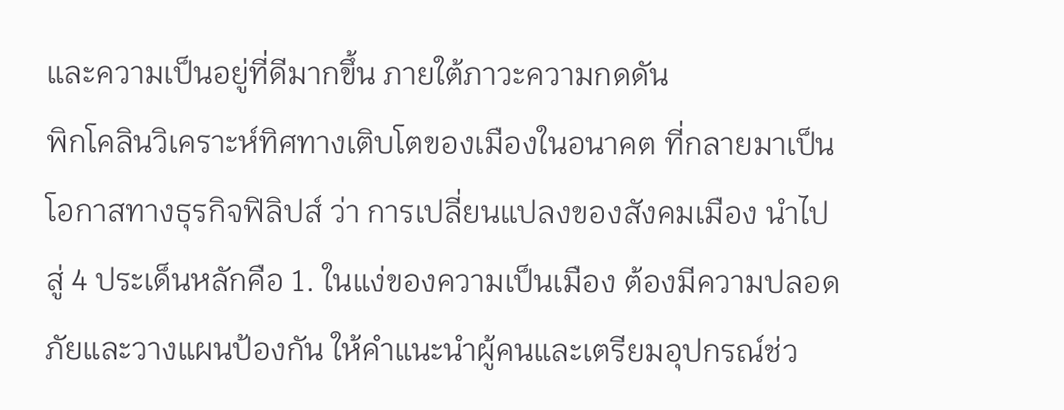และความเป็นอยู่ที่ดีมากขึ้น ภายใต้ภาวะความกดดัน
พิกโคลินวิเคราะห์ทิศทางเติบโตของเมืองในอนาคต ที่กลายมาเป็นโอกาสทางธุรกิจฟิลิปส์ ว่า การเปลี่ยนแปลงของสังคมเมือง นำไปสู่ 4 ประเด็นหลักคือ 1. ในแง่ของความเป็นเมือง ต้องมีความปลอดภัยและวางแผนป้องกัน ให้คำแนะนำผู้คนและเตรียมอุปกรณ์ช่ว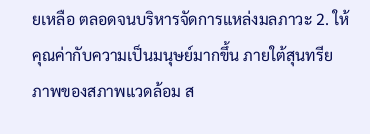ยเหลือ ตลอดจนบริหารจัดการแหล่งมลภาวะ 2. ให้คุณค่ากับความเป็นมนุษย์มากขึ้น ภายใต้สุนทรียภาพของสภาพแวดล้อม ส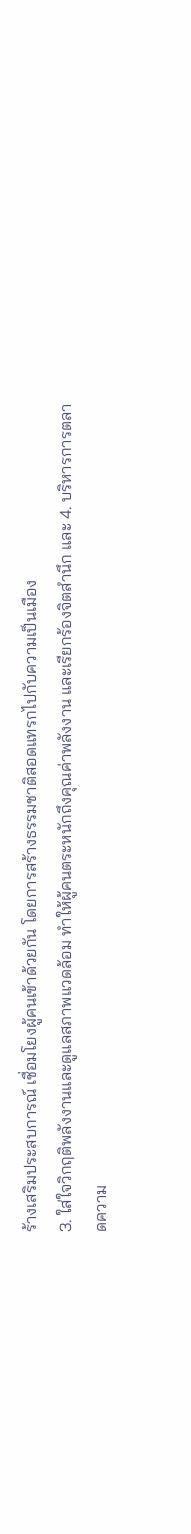ร้างเสริมประสบการณ์ เชื่อมโยงผู้คนเข้าด้วยกัน โดยการสร้างธรรมชาติสอดแทรกไปกับความเป็นเมือง
3. ใส่ใจวิกฤติพลังงานและดูแลสภาพแวดล้อม ทำให้ผู้คนตระหนักถึงคุณค่าพลังงาน และเรียกร้องจิตสำนึก และ 4. บริหารการตลาดความ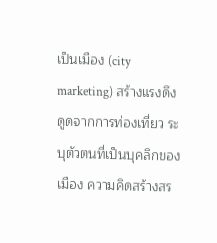เป็นเมือง (city marketing) สร้างแรงดึงดูดจากการท่องเที่ยว ระบุตัวตนที่เป็นบุคลิกของเมือง ความคิดสร้างสร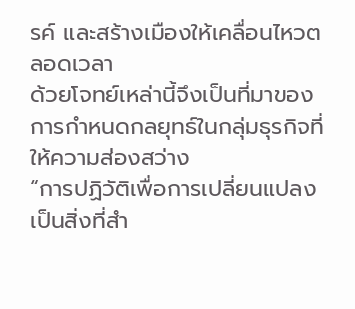รค์ และสร้างเมืองให้เคลื่อนไหวตลอดเวลา
ด้วยโจทย์เหล่านี้จึงเป็นที่มาของการกำหนดกลยุทธ์ในกลุ่มธุรกิจที่ให้ความส่องสว่าง
“การปฏิวัติเพื่อการเปลี่ยนแปลง เป็นสิ่งที่สำ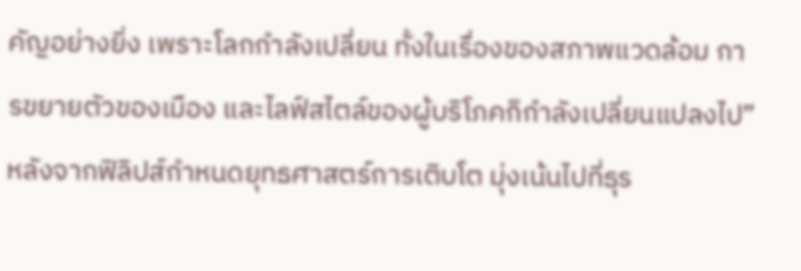คัญอย่างยิ่ง เพราะโลกกำลังเปลี่ยน ทั้งในเรื่องของสภาพแวดล้อม การขยายตัวของเมือง และไลฟ์สไตล์ของผู้บริโภคก็กำลังเปลี่ยนแปลงไป”
หลังจากฟิลิปส์กำหนดยุทธศาสตร์การเติบโต มุ่งเน้นไปที่ธุร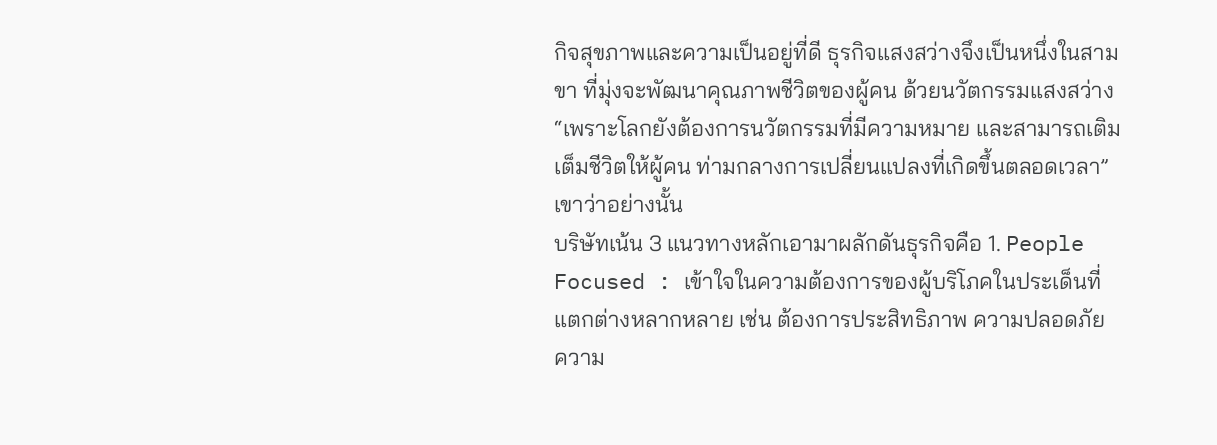กิจสุขภาพและความเป็นอยู่ที่ดี ธุรกิจแสงสว่างจึงเป็นหนึ่งในสามขา ที่มุ่งจะพัฒนาคุณภาพชีวิตของผู้คน ด้วยนวัตกรรมแสงสว่าง
“เพราะโลกยังต้องการนวัตกรรมที่มีความหมาย และสามารถเติมเต็มชีวิตให้ผู้คน ท่ามกลางการเปลี่ยนแปลงที่เกิดขึ้นตลอดเวลา” เขาว่าอย่างนั้น
บริษัทเน้น 3 แนวทางหลักเอามาผลักดันธุรกิจคือ 1. People Focused : เข้าใจในความต้องการของผู้บริโภคในประเด็นที่แตกต่างหลากหลาย เช่น ต้องการประสิทธิภาพ ความปลอดภัย ความ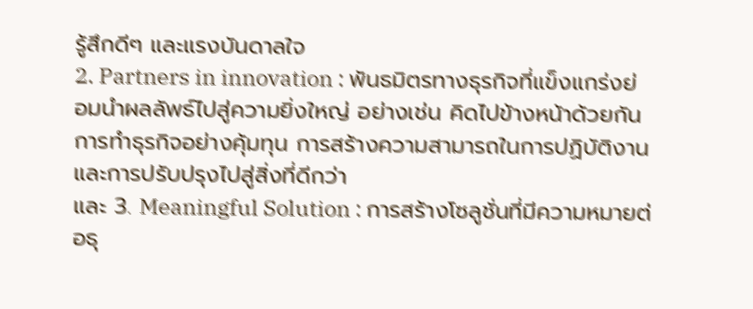รู้สึกดีๆ และแรงบันดาลใจ
2. Partners in innovation : พันธมิตรทางธุรกิจที่แข็งแกร่งย่อมนำผลลัพธ์ไปสู่ความยิ่งใหญ่ อย่างเช่น คิดไปข้างหน้าด้วยกัน การทำธุรกิจอย่างคุ้มทุน การสร้างความสามารถในการปฏิบัติงาน และการปรับปรุงไปสู่สิ่งที่ดีกว่า
และ 3. Meaningful Solution : การสร้างโซลูชั่นที่มีความหมายต่อธุ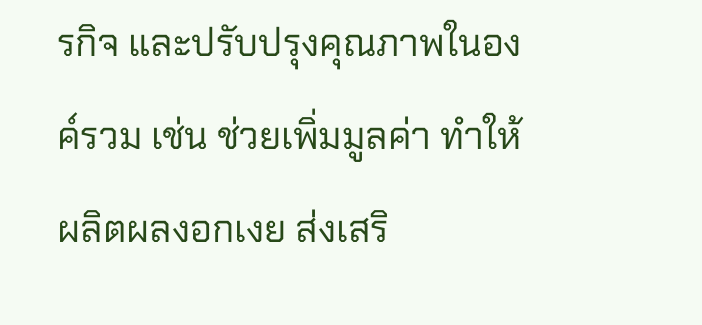รกิจ และปรับปรุงคุณภาพในองค์รวม เช่น ช่วยเพิ่มมูลค่า ทำให้ผลิตผลงอกเงย ส่งเสริ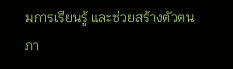มการเรียนรู้ และช่วยสร้างตัวตน
ภา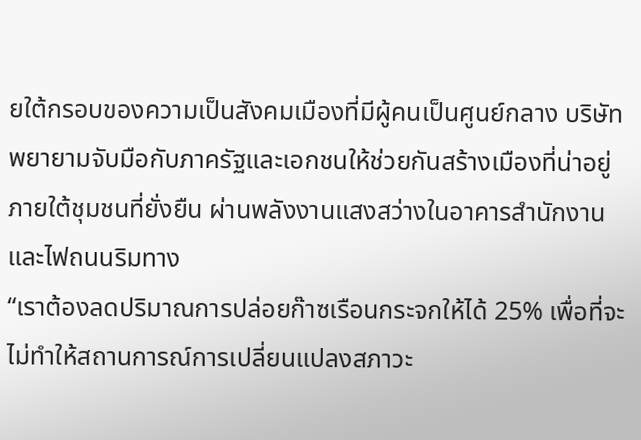ยใต้กรอบของความเป็นสังคมเมืองที่มีผู้คนเป็นศูนย์กลาง บริษัทพยายามจับมือกับภาครัฐและเอกชนให้ช่วยกันสร้างเมืองที่น่าอยู่ ภายใต้ชุมชนที่ยั่งยืน ผ่านพลังงานแสงสว่างในอาคารสำนักงานและไฟถนนริมทาง
“เราต้องลดปริมาณการปล่อยก๊าซเรือนกระจกให้ได้ 25% เพื่อที่จะไม่ทำให้สถานการณ์การเปลี่ยนแปลงสภาวะ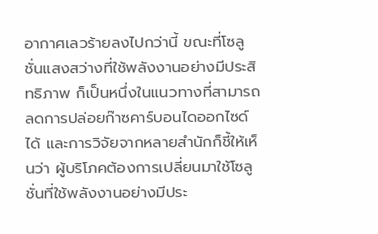อากาศเลวร้ายลงไปกว่านี้ ขณะที่โซลูชั่นแสงสว่างที่ใช้พลังงานอย่างมีประสิทธิภาพ ก็เป็นหนึ่งในแนวทางที่สามารถลดการปล่อยก๊าซคาร์บอนไดออกไซด์ได้ และการวิจัยจากหลายสำนักก็ชี้ให้เห็นว่า ผู้บริโภคต้องการเปลี่ยนมาใช้โซลูชั่นที่ใช้พลังงานอย่างมีประ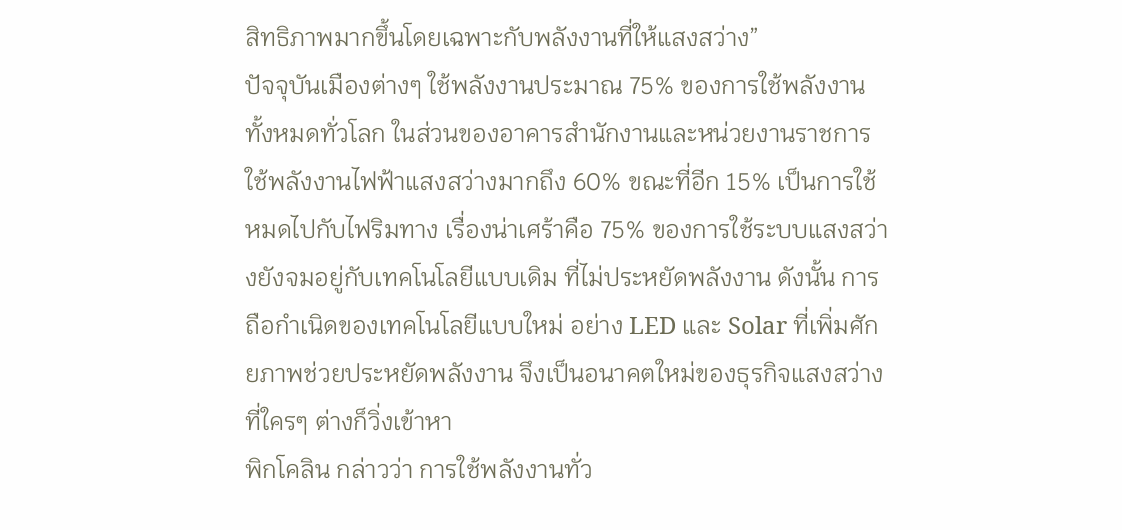สิทธิภาพมากขึ้นโดยเฉพาะกับพลังงานที่ให้แสงสว่าง”
ปัจจุบันเมืองต่างๆ ใช้พลังงานประมาณ 75% ของการใช้พลังงานทั้งหมดทั่วโลก ในส่วนของอาคารสำนักงานและหน่วยงานราชการ ใช้พลังงานไฟฟ้าแสงสว่างมากถึง 60% ขณะที่อีก 15% เป็นการใช้หมดไปกับไฟริมทาง เรื่องน่าเศร้าคือ 75% ของการใช้ระบบแสงสว่างยังจมอยู่กับเทคโนโลยีแบบเดิม ที่ไม่ประหยัดพลังงาน ดังนั้น การถือกำเนิดของเทคโนโลยีแบบใหม่ อย่าง LED และ Solar ที่เพิ่มศักยภาพช่วยประหยัดพลังงาน จึงเป็นอนาคตใหม่ของธุรกิจแสงสว่างที่ใครๆ ต่างก็วิ่งเข้าหา
พิกโคลิน กล่าวว่า การใช้พลังงานทั่ว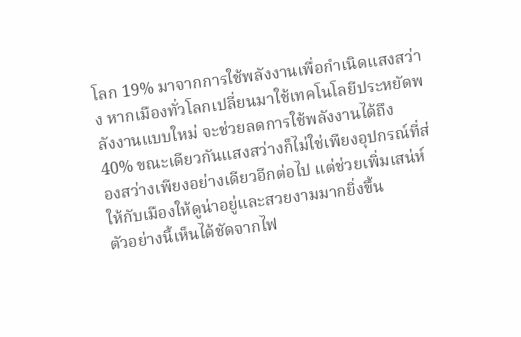โลก 19% มาจากการใช้พลังงานเพื่อกำเนิดแสงสว่าง หากเมืองทั่วโลกเปลี่ยนมาใช้เทคโนโลยีประหยัดพลังงานแบบใหม่ จะช่วยลดการใช้พลังงานได้ถึง 40% ขณะเดียวกันแสงสว่างก็ไม่ใช่เพียงอุปกรณ์ที่ส่องสว่างเพียงอย่างเดียวอีกต่อไป แต่ช่วยเพิ่มเสน่ห์ให้กับเมืองให้ดูน่าอยู่และสวยงามมากยิ่งขึ้น
ตัวอย่างนี้เห็นได้ชัดจากไฟ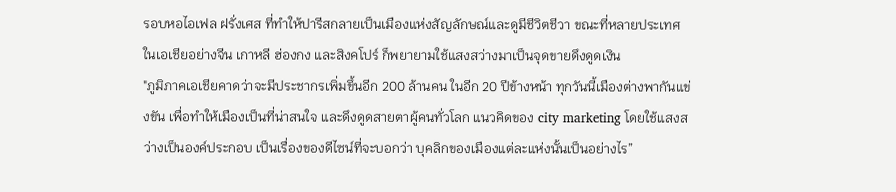รอบหอไอเฟล ฝรั่งเศส ที่ทำให้ปารีสกลายเป็นเมืองแห่งสัญลักษณ์และดูมีชีวิตชีวา ขณะที่หลายประเทศในเอเชียอย่างจีน เกาหลี ฮ่องกง และสิงคโปร์ ก็พยายามใช้แสงสว่างมาเป็นจุดขายดึงดูดเงิน
"ภูมิภาคเอเชียคาดว่าจะมีประชากรเพิ่มขึ้นอีก 200 ล้านคน ในอีก 20 ปีข้างหน้า ทุกวันนี้เมืองต่างพากันแข่งขัน เพื่อทำให้เมืองเป็นที่น่าสนใจ และดึงดูดสายตาผู้คนทั่วโลก แนวคิดของ city marketing โดยใช้แสงสว่างเป็นองค์ประกอบ เป็นเรื่องของดีไซน์ที่จะบอกว่า บุคลิกของเมืองแต่ละแห่งนั้นเป็นอย่างไร”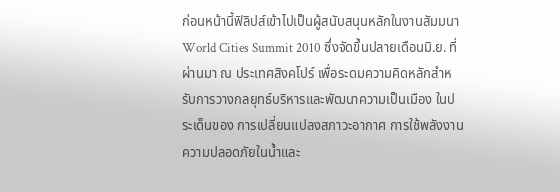ก่อนหน้านี้ฟิลิปส์เข้าไปเป็นผู้สนับสนุนหลักในงานสัมมนา World Cities Summit 2010 ซึ่งจัดขึ้นปลายเดือนมิ.ย. ที่ผ่านมา ณ ประเทศสิงคโปร์ เพื่อระดมความคิดหลักสำหรับการวางกลยุทธ์บริหารและพัฒนาความเป็นเมือง ในประเด็นของ การเปลี่ยนแปลงสภาวะอากาศ การใช้พลังงาน ความปลอดภัยในน้ำและ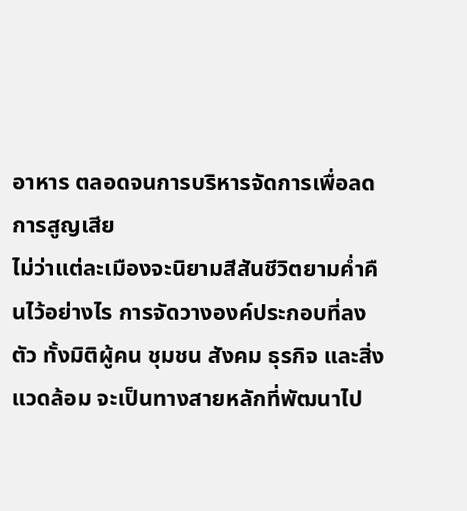อาหาร ตลอดจนการบริหารจัดการเพื่อลดการสูญเสีย
ไม่ว่าแต่ละเมืองจะนิยามสีสันชีวิตยามค่ำคืนไว้อย่างไร การจัดวางองค์ประกอบที่ลงตัว ทั้งมิติผู้คน ชุมชน สังคม ธุรกิจ และสิ่งแวดล้อม จะเป็นทางสายหลักที่พัฒนาไป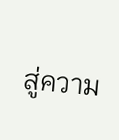สู่ความ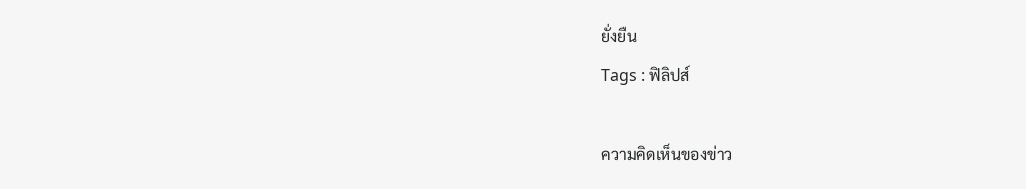ยั่งยืน
Tags : ฟิลิปส์

ความคิดเห็นของข่าว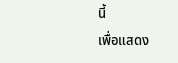นี้
เพื่อแสดง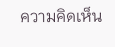ความคิดเห็น